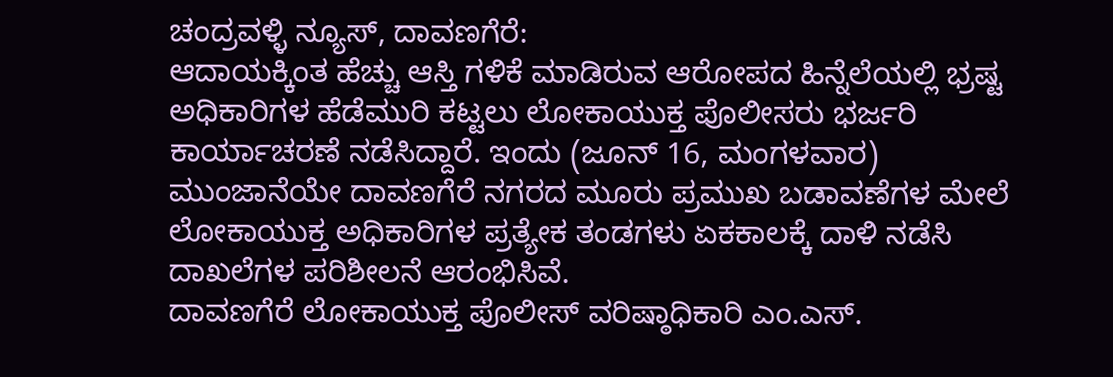ಚಂದ್ರವಳ್ಳಿ ನ್ಯೂಸ್, ದಾವಣಗೆರೆ:
ಆದಾಯಕ್ಕಿಂತ ಹೆಚ್ಚು ಆಸ್ತಿ ಗಳಿಕೆ ಮಾಡಿರುವ ಆರೋಪದ ಹಿನ್ನೆಲೆಯಲ್ಲಿ ಭ್ರಷ್ಟ ಅಧಿಕಾರಿಗಳ ಹೆಡೆಮುರಿ ಕಟ್ಟಲು ಲೋಕಾಯುಕ್ತ ಪೊಲೀಸರು ಭರ್ಜರಿ ಕಾರ್ಯಾಚರಣೆ ನಡೆಸಿದ್ದಾರೆ. ಇಂದು (ಜೂನ್ 16, ಮಂಗಳವಾರ) ಮುಂಜಾನೆಯೇ ದಾವಣಗೆರೆ ನಗರದ ಮೂರು ಪ್ರಮುಖ ಬಡಾವಣೆಗಳ ಮೇಲೆ ಲೋಕಾಯುಕ್ತ ಅಧಿಕಾರಿಗಳ ಪ್ರತ್ಯೇಕ ತಂಡಗಳು ಏಕಕಾಲಕ್ಕೆ ದಾಳಿ ನಡೆಸಿ ದಾಖಲೆಗಳ ಪರಿಶೀಲನೆ ಆರಂಭಿಸಿವೆ.
ದಾವಣಗೆರೆ ಲೋಕಾಯುಕ್ತ ಪೊಲೀಸ್ ವರಿಷ್ಠಾಧಿಕಾರಿ ಎಂ.ಎಸ್.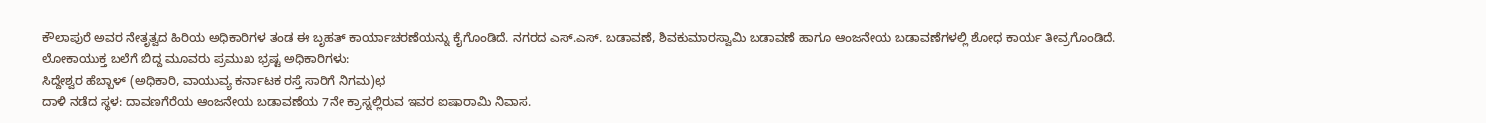ಕೌಲಾಪುರೆ ಅವರ ನೇತೃತ್ವದ ಹಿರಿಯ ಅಧಿಕಾರಿಗಳ ತಂಡ ಈ ಬೃಹತ್ ಕಾರ್ಯಾಚರಣೆಯನ್ನು ಕೈಗೊಂಡಿದೆ. ನಗರದ ಎಸ್.ಎಸ್. ಬಡಾವಣೆ, ಶಿವಕುಮಾರಸ್ವಾಮಿ ಬಡಾವಣೆ ಹಾಗೂ ಆಂಜನೇಯ ಬಡಾವಣೆಗಳಲ್ಲಿ ಶೋಧ ಕಾರ್ಯ ತೀವ್ರಗೊಂಡಿದೆ.
ಲೋಕಾಯುಕ್ತ ಬಲೆಗೆ ಬಿದ್ದ ಮೂವರು ಪ್ರಮುಖ ಭ್ರಷ್ಟ ಅಧಿಕಾರಿಗಳು:
ಸಿದ್ದೇಶ್ವರ ಹೆಬ್ಬಾಳ್ (ಅಧಿಕಾರಿ, ವಾಯುವ್ಯ ಕರ್ನಾಟಕ ರಸ್ತೆ ಸಾರಿಗೆ ನಿಗಮ)ಛ
ದಾಳಿ ನಡೆದ ಸ್ಥಳ: ದಾವಣಗೆರೆಯ ಆಂಜನೇಯ ಬಡಾವಣೆಯ 7ನೇ ಕ್ರಾಸ್ನಲ್ಲಿರುವ ಇವರ ಐಷಾರಾಮಿ ನಿವಾಸ.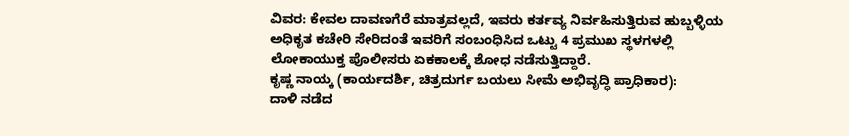ವಿವರ: ಕೇವಲ ದಾವಣಗೆರೆ ಮಾತ್ರವಲ್ಲದೆ, ಇವರು ಕರ್ತವ್ಯ ನಿರ್ವಹಿಸುತ್ತಿರುವ ಹುಬ್ಬಳ್ಳಿಯ ಅಧಿಕೃತ ಕಚೇರಿ ಸೇರಿದಂತೆ ಇವರಿಗೆ ಸಂಬಂಧಿಸಿದ ಒಟ್ಟು 4 ಪ್ರಮುಖ ಸ್ಥಳಗಳಲ್ಲಿ ಲೋಕಾಯುಕ್ತ ಪೊಲೀಸರು ಏಕಕಾಲಕ್ಕೆ ಶೋಧ ನಡೆಸುತ್ತಿದ್ದಾರೆ.
ಕೃಷ್ಣ ನಾಯ್ಕ (ಕಾರ್ಯದರ್ಶಿ, ಚಿತ್ರದುರ್ಗ ಬಯಲು ಸೀಮೆ ಅಭಿವೃದ್ಧಿ ಪ್ರಾಧಿಕಾರ):
ದಾಳಿ ನಡೆದ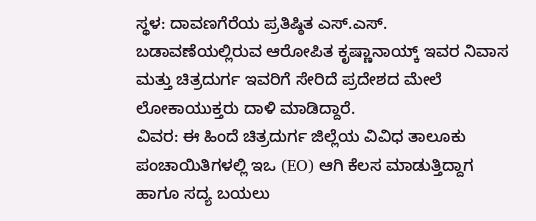ಸ್ಥಳ: ದಾವಣಗೆರೆಯ ಪ್ರತಿಷ್ಠಿತ ಎಸ್.ಎಸ್. ಬಡಾವಣೆಯಲ್ಲಿರುವ ಆರೋಪಿತ ಕೃಷ್ಣಾನಾಯ್ಕ್ ಇವರ ನಿವಾಸ ಮತ್ತು ಚಿತ್ರದುರ್ಗ ಇವರಿಗೆ ಸೇರಿದೆ ಪ್ರದೇಶದ ಮೇಲೆ ಲೋಕಾಯುಕ್ತರು ದಾಳಿ ಮಾಡಿದ್ದಾರೆ.
ವಿವರ: ಈ ಹಿಂದೆ ಚಿತ್ರದುರ್ಗ ಜಿಲ್ಲೆಯ ವಿವಿಧ ತಾಲೂಕು ಪಂಚಾಯಿತಿಗಳಲ್ಲಿ ಇಒ (EO) ಆಗಿ ಕೆಲಸ ಮಾಡುತ್ತಿದ್ದಾಗ ಹಾಗೂ ಸದ್ಯ ಬಯಲು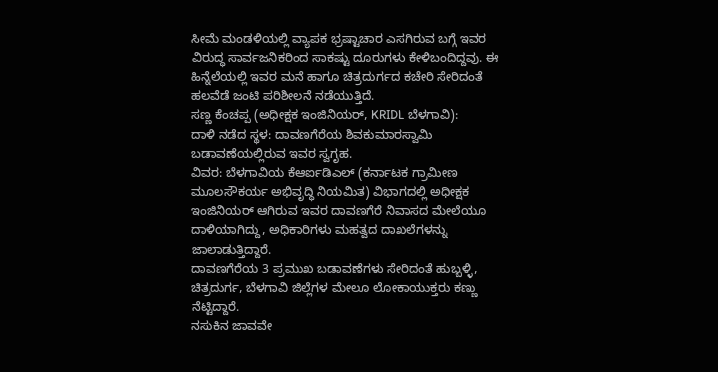ಸೀಮೆ ಮಂಡಳಿಯಲ್ಲಿ ವ್ಯಾಪಕ ಭ್ರಷ್ಟಾಚಾರ ಎಸಗಿರುವ ಬಗ್ಗೆ ಇವರ ವಿರುದ್ಧ ಸಾರ್ವಜನಿಕರಿಂದ ಸಾಕಷ್ಟು ದೂರುಗಳು ಕೇಳಿಬಂದಿದ್ದವು. ಈ ಹಿನ್ನೆಲೆಯಲ್ಲಿ ಇವರ ಮನೆ ಹಾಗೂ ಚಿತ್ರದುರ್ಗದ ಕಚೇರಿ ಸೇರಿದಂತೆ ಹಲವೆಡೆ ಜಂಟಿ ಪರಿಶೀಲನೆ ನಡೆಯುತ್ತಿದೆ.
ಸಣ್ಣ ಕೆಂಚಪ್ಪ (ಅಧೀಕ್ಷಕ ಇಂಜಿನಿಯರ್, KRIDL ಬೆಳಗಾವಿ):
ದಾಳಿ ನಡೆದ ಸ್ಥಳ: ದಾವಣಗೆರೆಯ ಶಿವಕುಮಾರಸ್ವಾಮಿ ಬಡಾವಣೆಯಲ್ಲಿರುವ ಇವರ ಸ್ವಗೃಹ.
ವಿವರ: ಬೆಳಗಾವಿಯ ಕೆಆರ್ಐಡಿಎಲ್ (ಕರ್ನಾಟಕ ಗ್ರಾಮೀಣ ಮೂಲಸೌಕರ್ಯ ಅಭಿವೃದ್ಧಿ ನಿಯಮಿತ) ವಿಭಾಗದಲ್ಲಿ ಅಧೀಕ್ಷಕ ಇಂಜಿನಿಯರ್ ಆಗಿರುವ ಇವರ ದಾವಣಗೆರೆ ನಿವಾಸದ ಮೇಲೆಯೂ ದಾಳಿಯಾಗಿದ್ದು, ಅಧಿಕಾರಿಗಳು ಮಹತ್ವದ ದಾಖಲೆಗಳನ್ನು ಜಾಲಾಡುತ್ತಿದ್ದಾರೆ.
ದಾವಣಗೆರೆಯ 3 ಪ್ರಮುಖ ಬಡಾವಣೆಗಳು ಸೇರಿದಂತೆ ಹುಬ್ಬಳ್ಳಿ, ಚಿತ್ರದುರ್ಗ, ಬೆಳಗಾವಿ ಜಿಲ್ಲೆಗಳ ಮೇಲೂ ಲೋಕಾಯುಕ್ತರು ಕಣ್ಣು ನೆಟ್ಟಿದ್ದಾರೆ.
ನಸುಕಿನ ಜಾವವೇ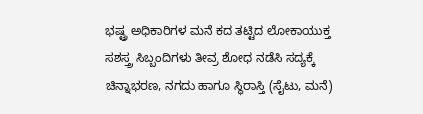ಭಷ್ಟ್ರ ಅಧಿಕಾರಿಗಳ ಮನೆ ಕದ ತಟ್ಟಿದ ಲೋಕಾಯುಕ್ತ ಸಶಸ್ತ್ರ ಸಿಬ್ಬಂದಿಗಳು ತೀವ್ರ ಶೋಧ ನಡೆಸಿ ಸದ್ಯಕ್ಕೆ ಚಿನ್ನಾಭರಣ, ನಗದು ಹಾಗೂ ಸ್ಥಿರಾಸ್ತಿ (ಸೈಟು, ಮನೆ)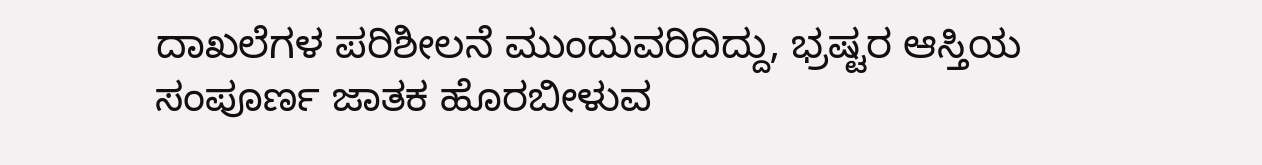ದಾಖಲೆಗಳ ಪರಿಶೀಲನೆ ಮುಂದುವರಿದಿದ್ದು, ಭ್ರಷ್ಟರ ಆಸ್ತಿಯ ಸಂಪೂರ್ಣ ಜಾತಕ ಹೊರಬೀಳುವ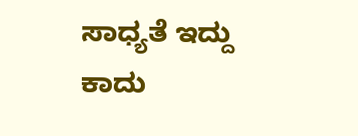ಸಾಧ್ಯತೆ ಇದ್ದು ಕಾದು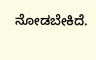ನೋಡಬೇಕಿದೆ.